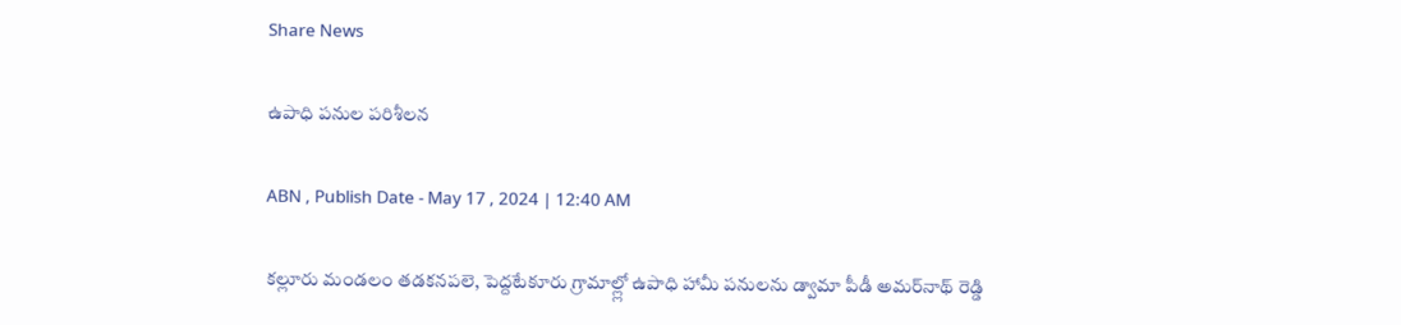Share News

ఉపాధి పనుల పరిశీలన

ABN , Publish Date - May 17 , 2024 | 12:40 AM

కల్లూరు మండలం తడకనపలె, పెద్దటేకూరు గ్రామాల్ల్లో ఉపాధి హామీ పనులను డ్వామా పీడీ అమర్‌నాథ్‌ రెడ్డి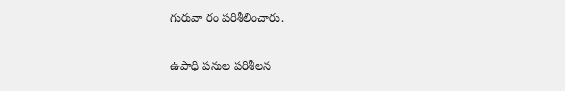గురువా రం పరిశీలించారు.

ఉపాధి పనుల పరిశీలన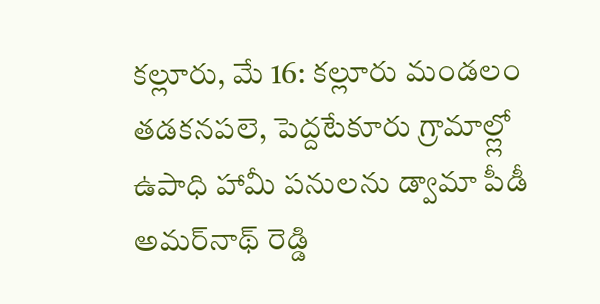కల్లూరు, మే 16: కల్లూరు మండలం తడకనపలె, పెద్దటేకూరు గ్రామాల్ల్లో ఉపాధి హామీ పనులను డ్వామా పీడీ అమర్‌నాథ్‌ రెడ్డి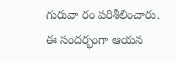గురువా రం పరిశీలించారు. ఈ సందర్భంగా ఆయన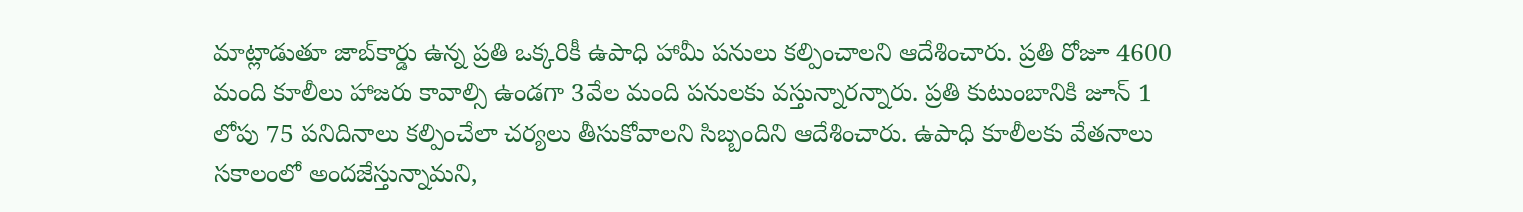మాట్లాడుతూ జాబ్‌కార్డు ఉన్న ప్రతి ఒక్కరికీ ఉపాధి హామీ పనులు కల్పించాలని ఆదేశించారు. ప్రతి రోజూ 4600 మంది కూలీలు హాజరు కావాల్సి ఉండగా 3వేల మంది పనులకు వస్తున్నారన్నారు. ప్రతి కుటుంబానికి జూన్‌ 1 లోపు 75 పనిదినాలు కల్పించేలా చర్యలు తీసుకోవాలని సిబ్బందిని ఆదేశించారు. ఉపాధి కూలీలకు వేతనాలు సకాలంలో అందజేస్తున్నామని,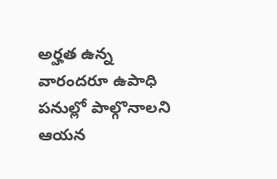అర్హత ఉన్న వారందరూ ఉపాధి పనుల్లో పాల్గొనాలని ఆయన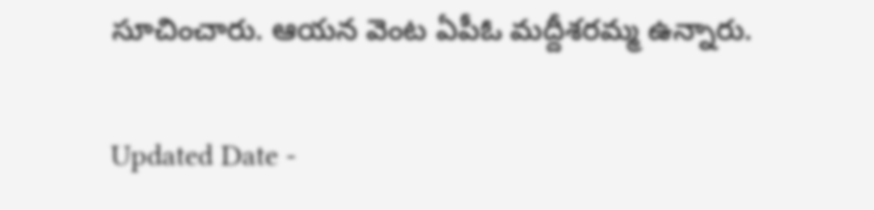సూచించారు. ఆయన వెంట ఏపీఓ మద్దీశరమ్మ ఉన్నారు.

Updated Date -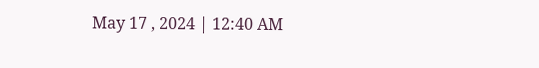May 17 , 2024 | 12:40 AM